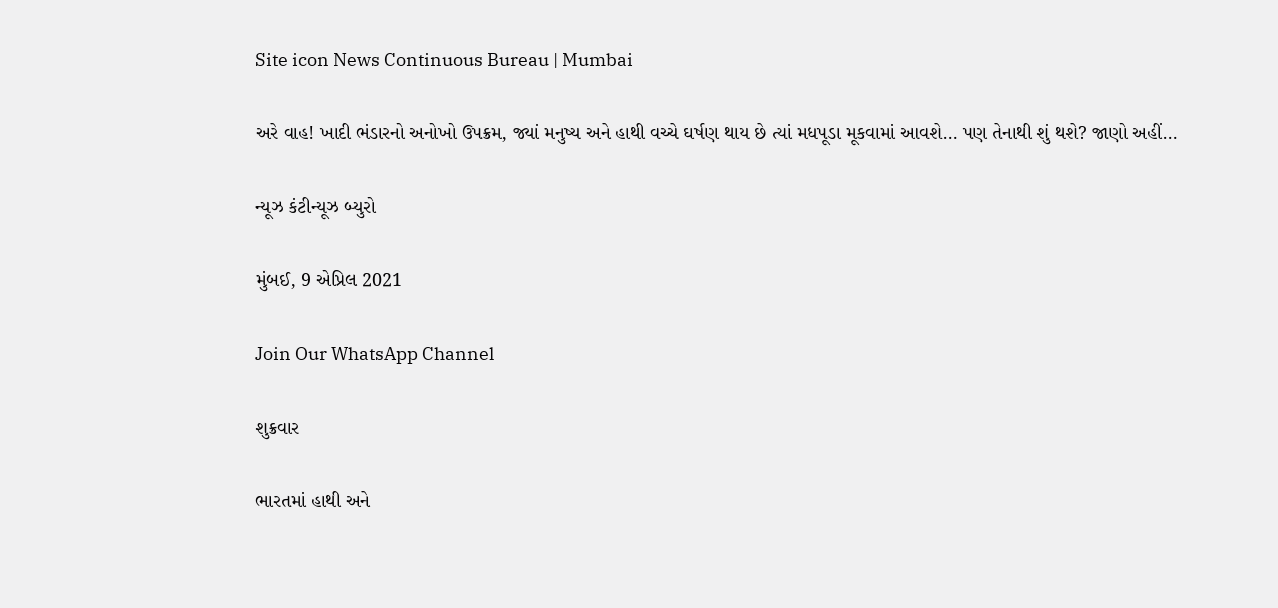Site icon News Continuous Bureau | Mumbai

અરે વાહ! ખાદી ભંડારનો અનોખો ઉપક્રમ, જ્યાં મનુષ્ય અને હાથી વચ્ચે ઘર્ષણ થાય છે ત્યાં મધપૂડા મૂકવામાં આવશે… પણ તેનાથી શું થશે? જાણો અહીં…

ન્યૂઝ કંટીન્યૂઝ બ્યુરો

મુંબઈ, 9 એપ્રિલ 2021

Join Our WhatsApp Channel

શુક્રવાર

ભારતમાં હાથી અને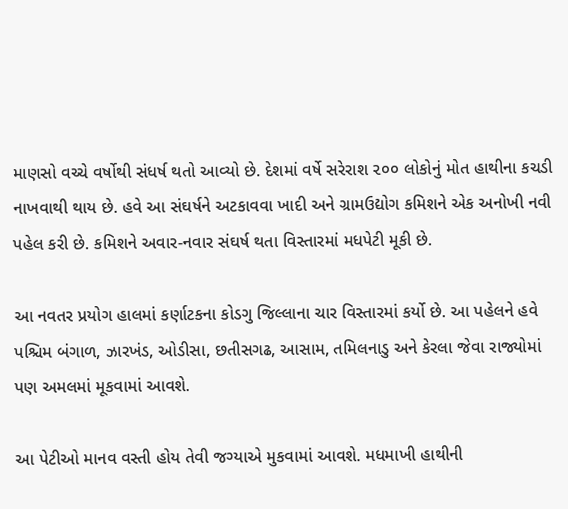માણસો વચ્ચે વર્ષોથી સંધર્ષ થતો આવ્યો છે. દેશમાં વર્ષે સરેરાશ ૨૦૦ લોકોનું મોત હાથીના કચડી નાખવાથી થાય છે. હવે આ સંઘર્ષને અટકાવવા ખાદી અને ગ્રામઉદ્યોગ કમિશને એક અનોખી નવી પહેલ કરી છે. કમિશને અવાર-નવાર સંઘર્ષ થતા વિસ્તારમાં મધપેટી મૂકી છે.

આ નવતર પ્રયોગ હાલમાં કર્ણાટકના કોડગુ જિલ્લાના ચાર વિસ્તારમાં કર્યો છે. આ પહેલને હવે પશ્ચિમ બંગાળ, ઝારખંડ, ઓડીસા, છતીસગઢ, આસામ, તમિલનાડુ અને કેરલા જેવા રાજ્યોમાં પણ અમલમાં મૂકવામાં આવશે.

આ પેટીઓ માનવ વસ્તી હોય તેવી જગ્યાએ મુકવામાં આવશે. મધમાખી હાથીની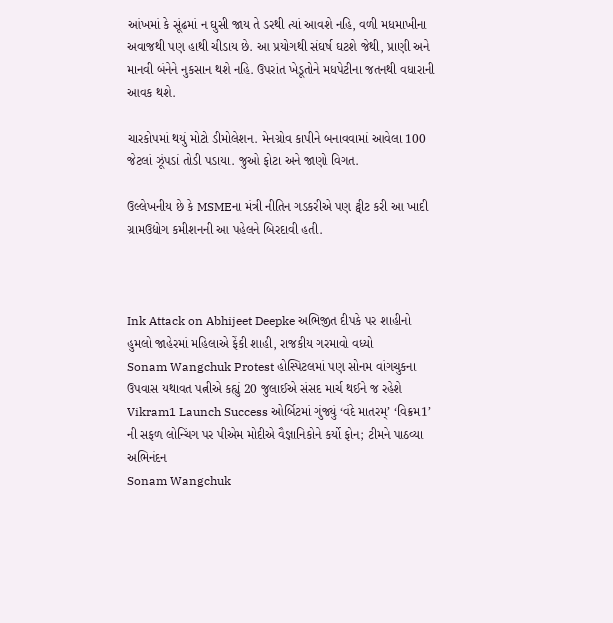આંખમાં કે સૂંઢમાં ન ઘુસી જાય તે ડરથી ત્યાં આવશે નહિ, વળી મધમાખીના અવાજથી પણ હાથી ચીડાય છે. આ પ્રયોગથી સંઘર્ષ ઘટશે જેથી, પ્રાણી અને માનવી બંનેને નુકસાન થશે નહિ. ઉપરાંત ખેડૂતોને મધપેટીના જતનથી વધારાની આવક થશે.

ચારકોપમાં થયું મોટો ડીમોલેશન. મેનગ્રોવ કાપીને બનાવવામાં આવેલા 100 જેટલાં ઝૂંપડાં તોડી પડાયા. જુઓ ફોટા અને જાણો વિગત.

ઉલ્લેખનીય છે કે MSMEના મંત્રી નીતિન ગડકરીએ પણ ટ્વીટ કરી આ ખાદી ગ્રામઉદ્યોગ કમીશનની આ પહેલને બિરદાવી હતી.



Ink Attack on Abhijeet Deepke અભિજીત દીપકે પર શાહીનો હુમલો જાહેરમાં મહિલાએ ફેંકી શાહી, રાજકીય ગરમાવો વધ્યો
Sonam Wangchuk Protest હોસ્પિટલમાં પણ સોનમ વાંગચુકના ઉપવાસ યથાવત પત્નીએ કહ્યું 20 જુલાઈએ સંસદ માર્ચ થઈને જ રહેશે
Vikram1 Launch Success ઓર્બિટમાં ગુંજ્યું ‘વંદે માતરમ્’ ‘વિક્રમ1’ ની સફળ લોન્ચિંગ પર પીએમ મોદીએ વૈજ્ઞાનિકોને કર્યો ફોન; ટીમને પાઠવ્યા અભિનંદન
Sonam Wangchuk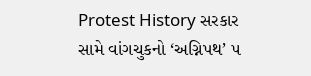Protest History સરકાર સામે વાંગચુકનો ‘અગ્નિપથ’ ૫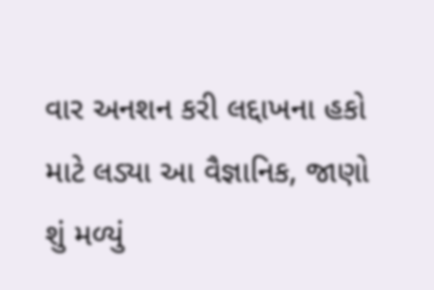વાર અનશન કરી લદ્દાખના હકો માટે લડ્યા આ વૈજ્ઞાનિક, જાણો શું મળ્યું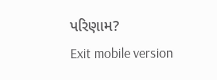પરિણામ?
Exit mobile version